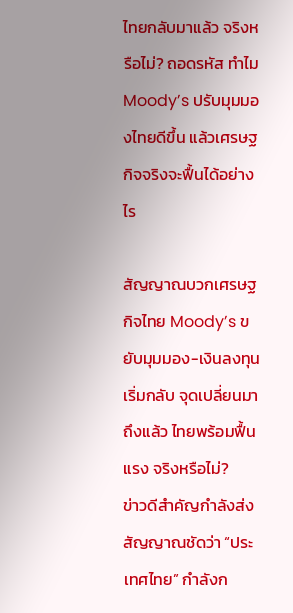ไทยกลับมาแล้ว จริงหรือไม่? ถอดรหัส ทำไม Moody’s ปรับมุมมองไทยดีขึ้น แล้วเศรษฐกิจจริงจะฟื้นได้อย่างไร

สัญญาณบวกเศรษฐกิจไทย Moody’s ขยับมุมมอง-เงินลงทุนเริ่มกลับ จุดเปลี่ยนมาถึงแล้ว ไทยพร้อมฟื้นแรง จริงหรือไม่?
ข่าวดีสำคัญกำลังส่งสัญญาณชัดว่า “ประเทศไทย” กำลังก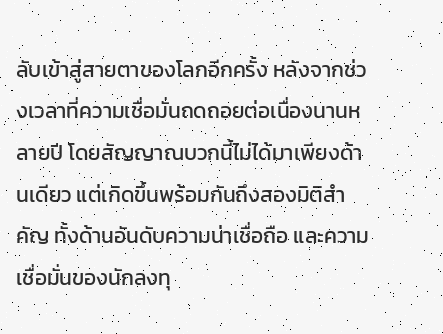ลับเข้าสู่สายตาของโลกอีกครั้ง หลังจากช่วงเวลาที่ความเชื่อมั่นถดถอยต่อเนื่องนานหลายปี โดยสัญญาณบวกนี้ไม่ได้มาเพียงด้านเดียว แต่เกิดขึ้นพร้อมกันถึงสองมิติสำคัญ ทั้งด้านอันดับความน่าเชื่อถือ และความเชื่อมั่นของนักลงทุ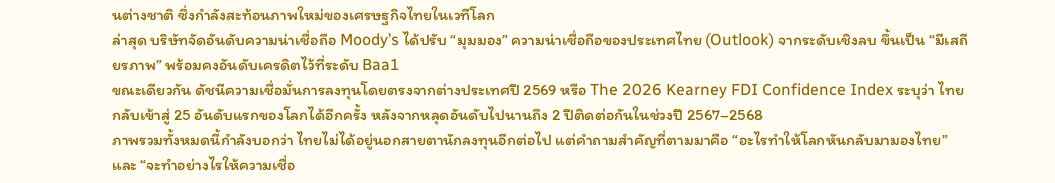นต่างชาติ ซึ่งกำลังสะท้อนภาพใหม่ของเศรษฐกิจไทยในเวทีโลก
ล่าสุด บริษัทจัดอันดับความน่าเชื่อถือ Moody’s ได้ปรับ “มุมมอง” ความน่าเชื่อถือของประเทศไทย (Outlook) จากระดับเชิงลบ ขึ้นเป็น “มีเสถียรภาพ” พร้อมคงอันดับเครดิตไว้ที่ระดับ Baa1
ขณะเดียวกัน ดัชนีความเชื่อมั่นการลงทุนโดยตรงจากต่างประเทศปี 2569 หรือ The 2026 Kearney FDI Confidence Index ระบุว่า ไทยกลับเข้าสู่ 25 อันดับแรกของโลกได้อีกครั้ง หลังจากหลุดอันดับไปนานถึง 2 ปีติดต่อกันในช่วงปี 2567–2568
ภาพรวมทั้งหมดนี้กำลังบอกว่า ไทยไม่ได้อยู่นอกสายตานักลงทุนอีกต่อไป แต่คำถามสำคัญที่ตามมาคือ “อะไรทำให้โลกหันกลับมามองไทย” และ “จะทำอย่างไรให้ความเชื่อ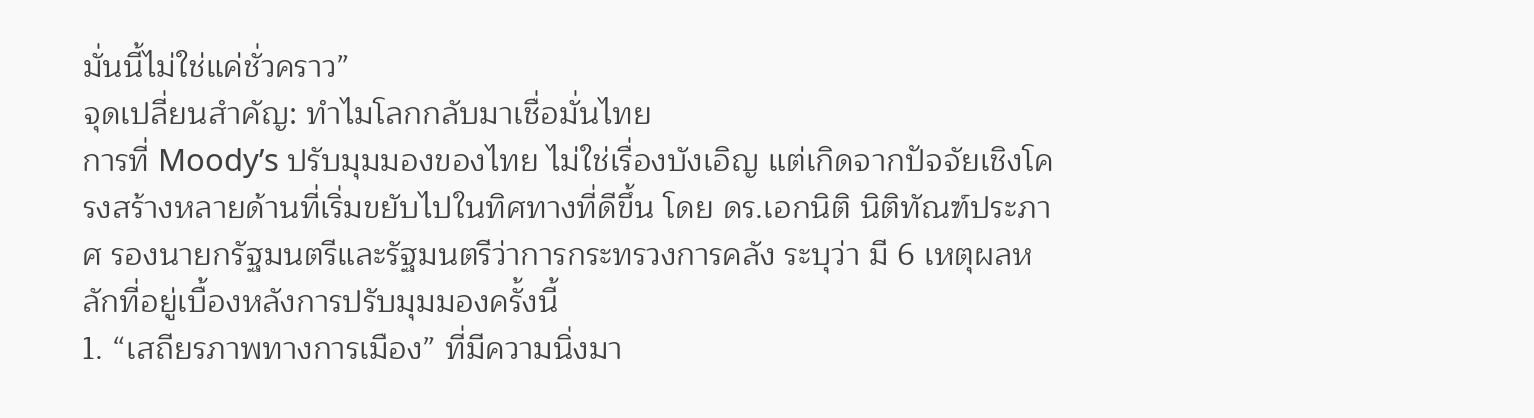มั่นนี้ไม่ใช่แค่ชั่วคราว”
จุดเปลี่ยนสำคัญ: ทำไมโลกกลับมาเชื่อมั่นไทย
การที่ Moody’s ปรับมุมมองของไทย ไม่ใช่เรื่องบังเอิญ แต่เกิดจากปัจจัยเชิงโครงสร้างหลายด้านที่เริ่มขยับไปในทิศทางที่ดีขึ้น โดย ดร.เอกนิติ นิติทัณฑ์ประภาศ รองนายกรัฐมนตรีและรัฐมนตรีว่าการกระทรวงการคลัง ระบุว่า มี 6 เหตุผลหลักที่อยู่เบื้องหลังการปรับมุมมองครั้งนี้
1. “เสถียรภาพทางการเมือง” ที่มีความนิ่งมา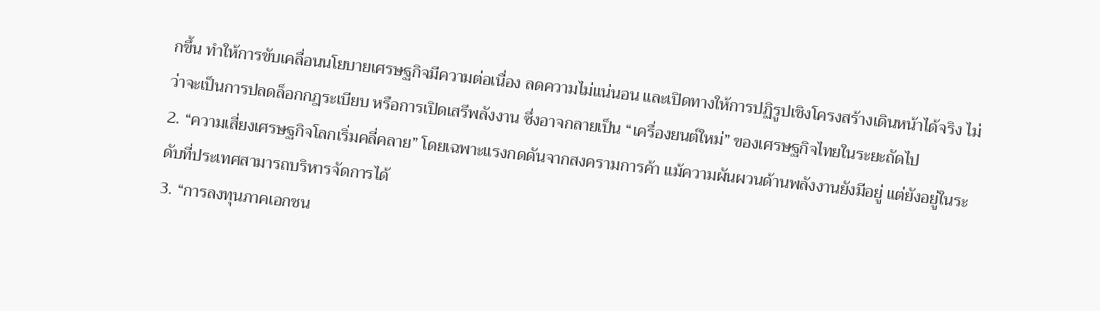กขึ้น ทำให้การขับเคลื่อนนโยบายเศรษฐกิจมีความต่อเนื่อง ลดความไม่แน่นอน และเปิดทางให้การปฏิรูปเชิงโครงสร้างเดินหน้าได้จริง ไม่ว่าจะเป็นการปลดล็อกกฎระเบียบ หรือการเปิดเสรีพลังงาน ซึ่งอาจกลายเป็น “เครื่องยนต์ใหม่” ของเศรษฐกิจไทยในระยะถัดไป
2. “ความเสี่ยงเศรษฐกิจโลกเริ่มคลี่คลาย” โดยเฉพาะแรงกดดันจากสงครามการค้า แม้ความผันผวนด้านพลังงานยังมีอยู่ แต่ยังอยู่ในระดับที่ประเทศสามารถบริหารจัดการได้
3. “การลงทุนภาคเอกชน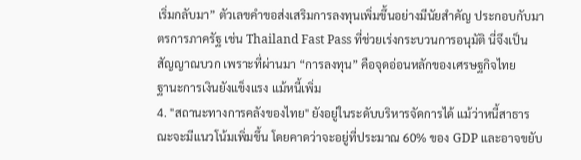เริ่มกลับมา” ตัวเลขคำขอส่งเสริมการลงทุนเพิ่มขึ้นอย่างมีนัยสำคัญ ประกอบกับมาตรการภาครัฐ เช่น Thailand Fast Pass ที่ช่วยเร่งกระบวนการอนุมัติ นี่จึงเป็นสัญญาณบวก เพราะที่ผ่านมา “การลงทุน” คือจุดอ่อนหลักของเศรษฐกิจไทย
ฐานะการเงินยังแข็งแรง แม้หนี้เพิ่ม
4. "สถานะทางการคลังของไทย" ยังอยู่ในระดับบริหารจัดการได้ แม้ว่าหนี้สาธารณะจะมีแนวโน้มเพิ่มขึ้น โดยคาดว่าจะอยู่ที่ประมาณ 60% ของ GDP และอาจขยับ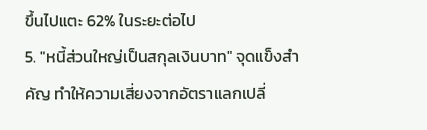ขึ้นไปแตะ 62% ในระยะต่อไป
5. "หนี้ส่วนใหญ่เป็นสกุลเงินบาท" จุดแข็งสำคัญ ทำให้ความเสี่ยงจากอัตราแลกเปลี่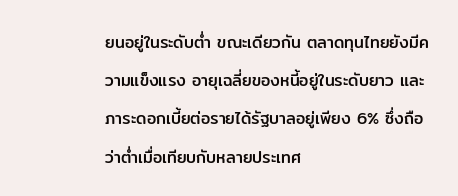ยนอยู่ในระดับต่ำ ขณะเดียวกัน ตลาดทุนไทยยังมีความแข็งแรง อายุเฉลี่ยของหนี้อยู่ในระดับยาว และภาระดอกเบี้ยต่อรายได้รัฐบาลอยู่เพียง 6% ซึ่งถือว่าต่ำเมื่อเทียบกับหลายประเทศ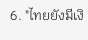6. "ไทยยังมีเงิ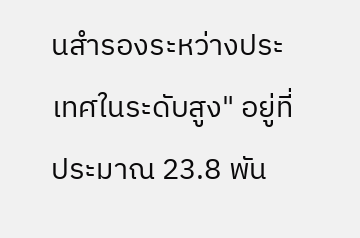นสำรองระหว่างประเทศในระดับสูง" อยู่ที่ประมาณ 23.8 พัน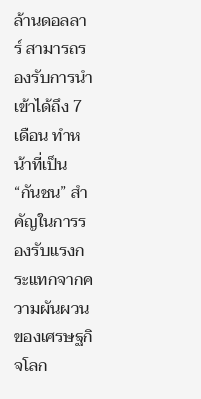ล้านดอลลาร์ สามารถรองรับการนำเข้าได้ถึง 7 เดือน ทำหน้าที่เป็น “กันชน” สำคัญในการรองรับแรงกระแทกจากความผันผวนของเศรษฐกิจโลก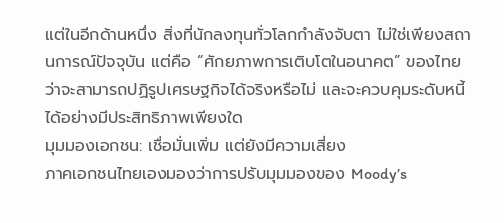แต่ในอีกด้านหนึ่ง สิ่งที่นักลงทุนทั่วโลกกำลังจับตา ไม่ใช่เพียงสถานการณ์ปัจจุบัน แต่คือ “ศักยภาพการเติบโตในอนาคต” ของไทย ว่าจะสามารถปฏิรูปเศรษฐกิจได้จริงหรือไม่ และจะควบคุมระดับหนี้ได้อย่างมีประสิทธิภาพเพียงใด
มุมมองเอกชน: เชื่อมั่นเพิ่ม แต่ยังมีความเสี่ยง
ภาคเอกชนไทยเองมองว่าการปรับมุมมองของ Moody’s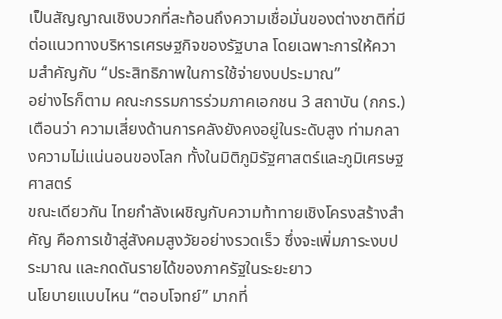เป็นสัญญาณเชิงบวกที่สะท้อนถึงความเชื่อมั่นของต่างชาติที่มีต่อแนวทางบริหารเศรษฐกิจของรัฐบาล โดยเฉพาะการให้ความสำคัญกับ “ประสิทธิภาพในการใช้จ่ายงบประมาณ”
อย่างไรก็ตาม คณะกรรมการร่วมภาคเอกชน 3 สถาบัน (กกร.) เตือนว่า ความเสี่ยงด้านการคลังยังคงอยู่ในระดับสูง ท่ามกลางความไม่แน่นอนของโลก ทั้งในมิติภูมิรัฐศาสตร์และภูมิเศรษฐศาสตร์
ขณะเดียวกัน ไทยกำลังเผชิญกับความท้าทายเชิงโครงสร้างสำคัญ คือการเข้าสู่สังคมสูงวัยอย่างรวดเร็ว ซึ่งจะเพิ่มภาระงบประมาณ และกดดันรายได้ของภาครัฐในระยะยาว
นโยบายแบบไหน “ตอบโจทย์” มากที่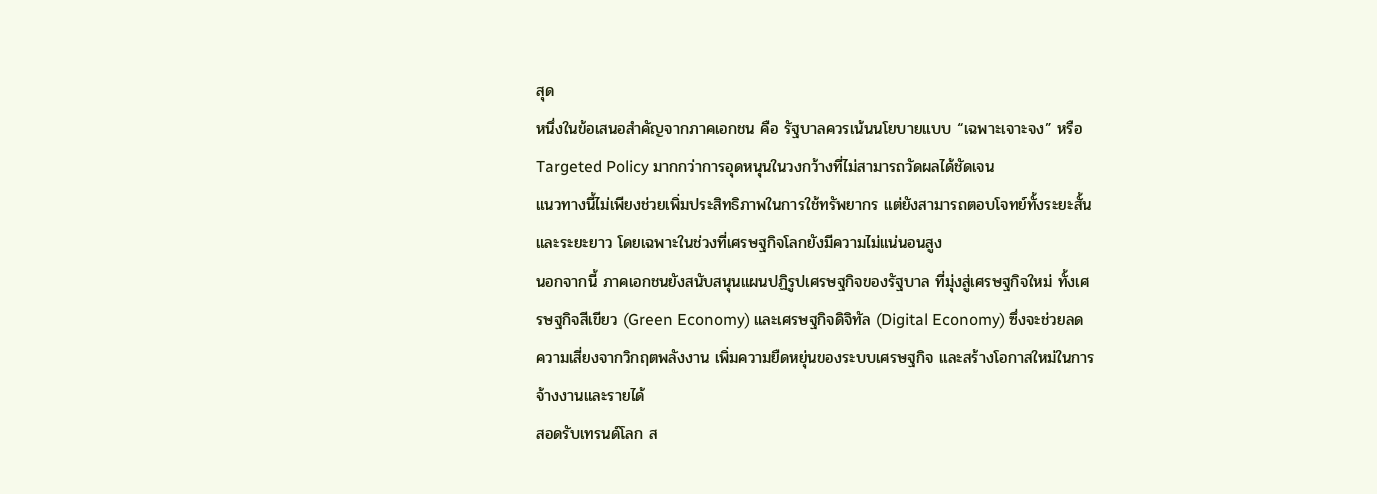สุด
หนึ่งในข้อเสนอสำคัญจากภาคเอกชน คือ รัฐบาลควรเน้นนโยบายแบบ “เฉพาะเจาะจง” หรือ Targeted Policy มากกว่าการอุดหนุนในวงกว้างที่ไม่สามารถวัดผลได้ชัดเจน
แนวทางนี้ไม่เพียงช่วยเพิ่มประสิทธิภาพในการใช้ทรัพยากร แต่ยังสามารถตอบโจทย์ทั้งระยะสั้นและระยะยาว โดยเฉพาะในช่วงที่เศรษฐกิจโลกยังมีความไม่แน่นอนสูง
นอกจากนี้ ภาคเอกชนยังสนับสนุนแผนปฏิรูปเศรษฐกิจของรัฐบาล ที่มุ่งสู่เศรษฐกิจใหม่ ทั้งเศรษฐกิจสีเขียว (Green Economy) และเศรษฐกิจดิจิทัล (Digital Economy) ซึ่งจะช่วยลดความเสี่ยงจากวิกฤตพลังงาน เพิ่มความยืดหยุ่นของระบบเศรษฐกิจ และสร้างโอกาสใหม่ในการจ้างงานและรายได้
สอดรับเทรนด์โลก ส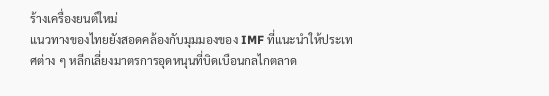ร้างเครื่องยนต์ใหม่
แนวทางของไทยยังสอดคล้องกับมุมมองของ IMF ที่แนะนำให้ประเทศต่าง ๆ หลีกเลี่ยงมาตรการอุดหนุนที่บิดเบือนกลไกตลาด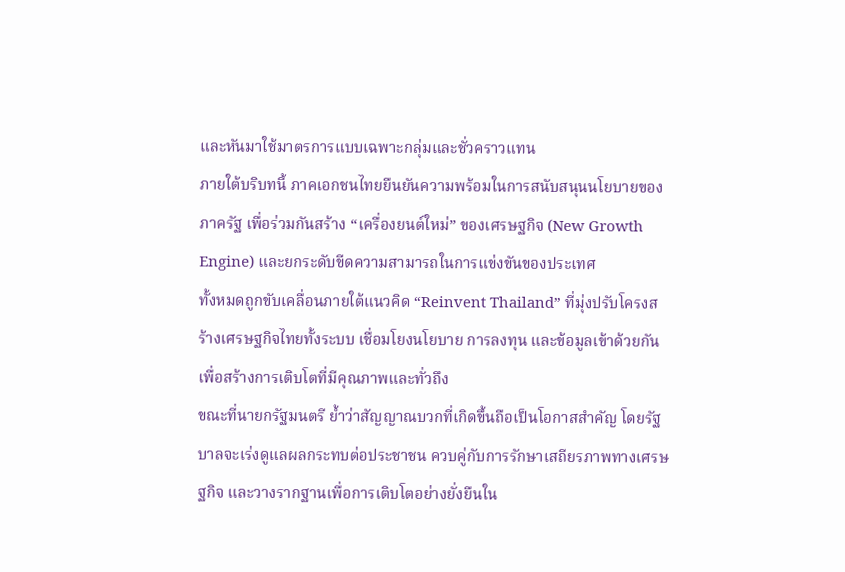และหันมาใช้มาตรการแบบเฉพาะกลุ่มและชั่วคราวแทน
ภายใต้บริบทนี้ ภาคเอกชนไทยยืนยันความพร้อมในการสนับสนุนนโยบายของภาครัฐ เพื่อร่วมกันสร้าง “เครื่องยนต์ใหม่” ของเศรษฐกิจ (New Growth Engine) และยกระดับขีดความสามารถในการแข่งขันของประเทศ
ทั้งหมดถูกขับเคลื่อนภายใต้แนวคิด “Reinvent Thailand” ที่มุ่งปรับโครงสร้างเศรษฐกิจไทยทั้งระบบ เชื่อมโยงนโยบาย การลงทุน และข้อมูลเข้าด้วยกัน เพื่อสร้างการเติบโตที่มีคุณภาพและทั่วถึง
ขณะที่นายกรัฐมนตรี ย้ำว่าสัญญาณบวกที่เกิดขึ้นถือเป็นโอกาสสำคัญ โดยรัฐบาลจะเร่งดูแลผลกระทบต่อประชาชน ควบคู่กับการรักษาเสถียรภาพทางเศรษฐกิจ และวางรากฐานเพื่อการเติบโตอย่างยั่งยืนใน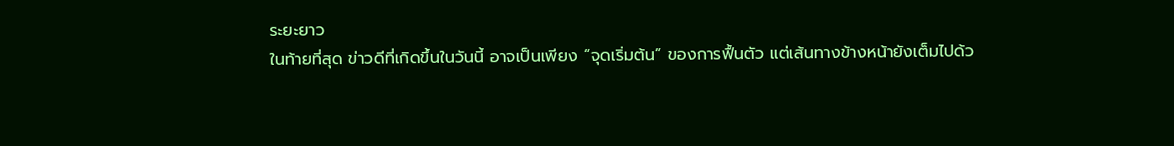ระยะยาว
ในท้ายที่สุด ข่าวดีที่เกิดขึ้นในวันนี้ อาจเป็นเพียง “จุดเริ่มต้น” ของการฟื้นตัว แต่เส้นทางข้างหน้ายังเต็มไปด้ว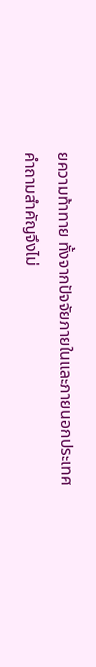ยความท้าทาย ทั้งจากปัจจัยภายในและภายนอกประเทศ
คำถามสำคัญจึงไม่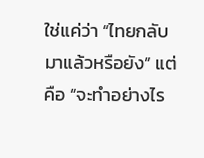ใช่แค่ว่า “ไทยกลับมาแล้วหรือยัง” แต่คือ “จะทำอย่างไร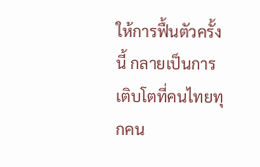ให้การฟื้นตัวครั้งนี้ กลายเป็นการเติบโตที่คนไทยทุกคน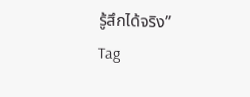รู้สึกได้จริง”
Tag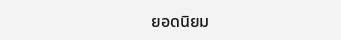ยอดนิยม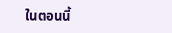ในตอนนี้